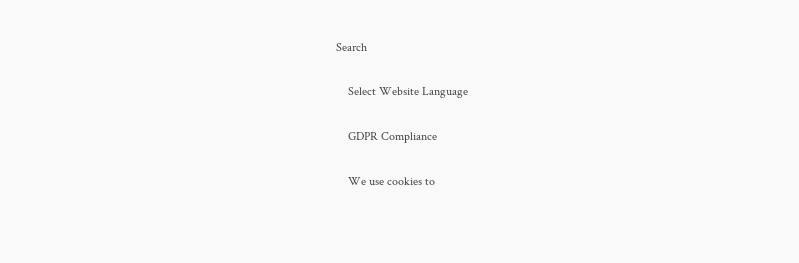Search

    Select Website Language

    GDPR Compliance

    We use cookies to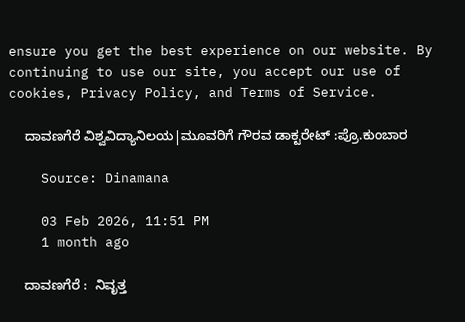ensure you get the best experience on our website. By continuing to use our site, you accept our use of cookies, Privacy Policy, and Terms of Service.

    ದಾವಣಗೆರೆ ವಿಶ್ವವಿದ್ಯಾನಿಲಯ|ಮೂವರಿಗೆ ಗೌರವ ಡಾಕ್ಟರೇಟ್ :ಪ್ರೊ.ಕುಂಬಾರ

    Source: Dinamana

    03 Feb 2026, 11:51 PM
    1 month ago

    ದಾವಣಗೆರೆ :  ನಿವೃತ್ತ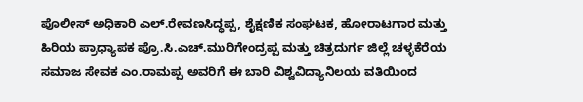ಪೊಲೀಸ್ ಅಧಿಕಾರಿ ಎಲ್.ರೇವಣಸಿದ್ಧಪ್ಪ, ಶೈಕ್ಷಣಿಕ ಸಂಘಟಕ, ಹೋರಾಟಗಾರ ಮತ್ತು ಹಿರಿಯ ಪ್ರಾಧ್ಯಾಪಕ ಪ್ರೊ.ಸಿ.ಎಚ್.ಮುರಿಗೇಂದ್ರಪ್ಪ ಮತ್ತು ಚಿತ್ರದುರ್ಗ ಜಿಲ್ಲೆ ಚಳ್ಳಕೆರೆಯ ಸಮಾಜ ಸೇವಕ ಎಂ.ರಾಮಪ್ಪ ಅವರಿಗೆ ಈ ಬಾರಿ ವಿಶ್ವವಿದ್ಯಾನಿಲಯ ವತಿಯಿಂದ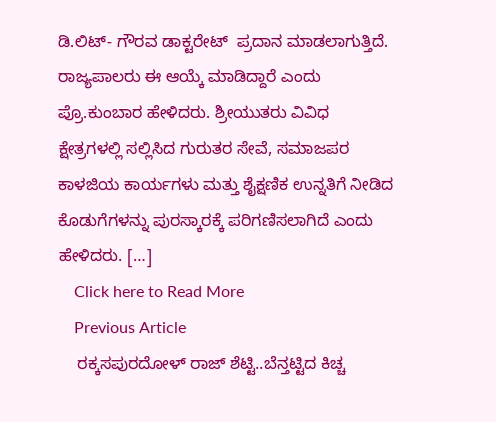ಡಿ.ಲಿಟ್- ಗೌರವ ಡಾಕ್ಟರೇಟ್  ಪ್ರದಾನ ಮಾಡಲಾಗುತ್ತಿದೆ. ರಾಜ್ಯಪಾಲರು ಈ ಆಯ್ಕೆ ಮಾಡಿದ್ದಾರೆ ಎಂದು ಪ್ರೊ.ಕುಂಬಾರ ಹೇಳಿದರು. ಶ್ರೀಯುತರು ವಿವಿಧ ಕ್ಷೇತ್ರಗಳಲ್ಲಿ ಸಲ್ಲಿಸಿದ ಗುರುತರ ಸೇವೆ, ಸಮಾಜಪರ ಕಾಳಜಿಯ ಕಾರ್ಯಗಳು ಮತ್ತು ಶೈಕ್ಷಣಿಕ ಉನ್ನತಿಗೆ ನೀಡಿದ ಕೊಡುಗೆಗಳನ್ನು ಪುರಸ್ಕಾರಕ್ಕೆ ಪರಿಗಣಿಸಲಾಗಿದೆ ಎಂದು ಹೇಳಿದರು. […]
    Click here to Read More
    Previous Article
    ರಕ್ಕಸಪುರದೋಳ್ ರಾಜ್ ಶೆಟ್ಟಿ..ಬೆನ್ತಟ್ಟಿದ ಕಿಚ್ಚ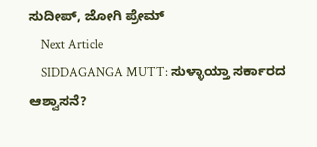ಸುದೀಪ್‌, ಜೋಗಿ ಪ್ರೇಮ್
    Next Article
    SIDDAGANGA MUTT: ಸುಳ್ಳಾಯ್ತಾ ಸರ್ಕಾರದ ಆಶ್ವಾಸನೆ?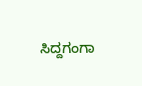ಸಿದ್ದಗಂಗಾ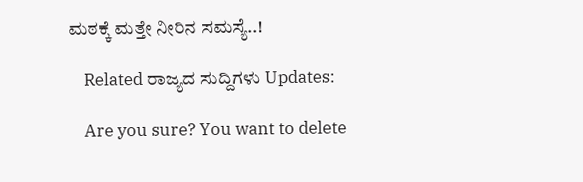ಮಠಕ್ಕೆ ಮತ್ತೇ ನೀರಿನ ಸಮಸ್ಯೆ..!

    Related ರಾಜ್ಯದ ಸುದ್ದಿಗಳು Updates:

    Are you sure? You want to delete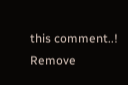this comment..! Remove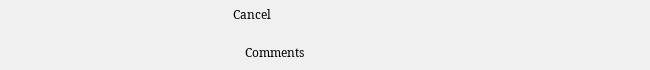Cancel

    Comments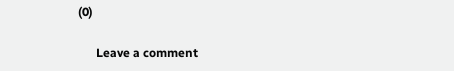(0)

      Leave a comment